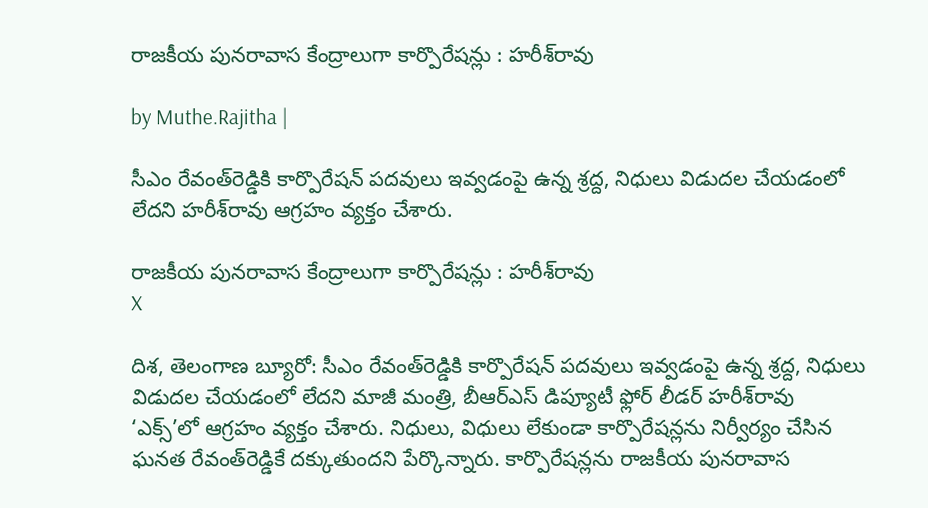రాజకీయ పునరావాస కేంద్రాలుగా కార్పొరేషన్లు : హరీశ్‌రావు

by Muthe.Rajitha |

సీఎం రేవంత్‌రెడ్డికి కార్పొరేషన్ పదవులు ఇవ్వడంపై ఉన్న శ్రద్ద, నిధులు విడుదల చేయడంలో లేదని హరీశ్‌రావు ఆగ్రహం వ్యక్తం చేశారు.

రాజకీయ పునరావాస కేంద్రాలుగా కార్పొరేషన్లు : హరీశ్‌రావు
X

దిశ, తెలంగాణ బ్యూరో: సీఎం రేవంత్‌రెడ్డికి కార్పొరేషన్ పదవులు ఇవ్వడంపై ఉన్న శ్రద్ద, నిధులు విడుదల చేయడంలో లేదని మాజీ మంత్రి, బీఆర్ఎస్ డిప్యూటీ ఫ్లోర్ లీడర్ హరీశ్‌రావు ‘ఎక్స్’లో ఆగ్రహం వ్యక్తం చేశారు. నిధులు, విధులు లేకుండా కార్పొరేషన్లను నిర్వీర్యం చేసిన ఘనత రేవంత్‌రెడ్డికే దక్కుతుందని పేర్కొన్నారు. కార్పొరేషన్లను రాజకీయ పునరావాస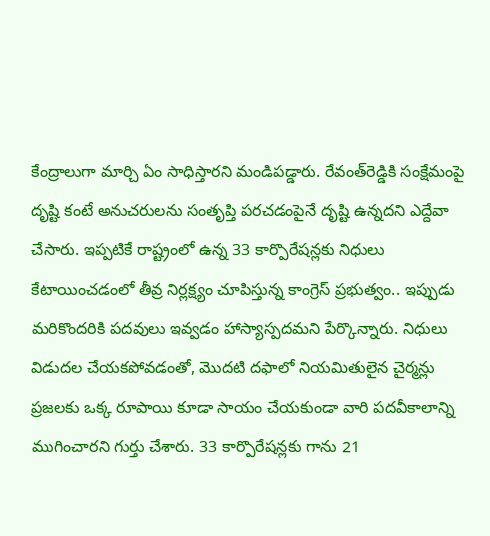కేంద్రాలుగా మార్చి ఏం సాధిస్తారని మండిపడ్డారు. రేవంత్‌రెడ్డికి సంక్షేమంపై దృష్టి కంటే అనుచరులను సంతృప్తి పరచడంపైనే దృష్టి ఉన్నదని ఎద్దేవా చేసారు. ఇప్పటికే రాష్ట్రంలో ఉన్న 33 కార్పొరేషన్లకు నిధులు కేటాయించడంలో తీవ్ర నిర్లక్ష్యం చూపిస్తున్న కాంగ్రెస్ ప్రభుత్వం.. ఇప్పుడు మరికొందరికి పదవులు ఇవ్వడం హాస్యాస్పదమని పేర్కొన్నారు. నిధులు విడుదల చేయకపోవడంతో, మొదటి దఫాలో నియమితులైన చైర్మన్లు ప్రజలకు ఒక్క రూపాయి కూడా సాయం చేయకుండా వారి పదవీకాలాన్ని ముగించారని గుర్తు చేశారు. 33 కార్పొరేషన్లకు గాను 21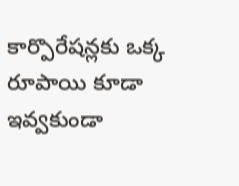కార్పొరేషన్లకు ఒక్క రూపాయి కూడా ఇవ్వకుండా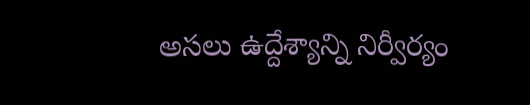అసలు ఉద్దేశ్యాన్ని నిర్వీర్యం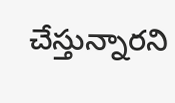చేస్తున్నారని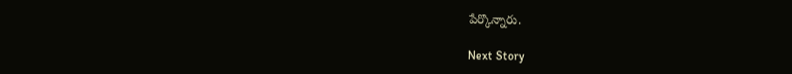పేర్కొన్నారు.

Next Story